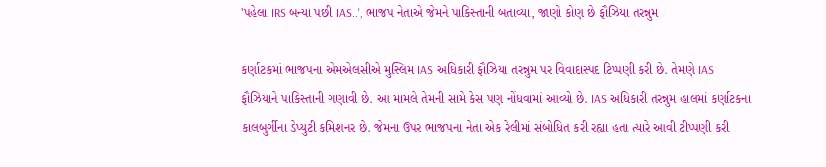'પહેલા IRS બન્યા પછી IAS..', ભાજપ નેતાએ જેમને પાકિસ્તાની બતાવ્યા, જાણો કોણ છે ફૌઝિયા તરન્નુમ

કર્ણાટકમાં ભાજપના એમએલસીએ મુસ્લિમ IAS અધિકારી ફૌઝિયા તરન્નુમ પર વિવાદાસ્પદ ટિપ્પણી કરી છે. તેમણે IAS ફૌઝિયાને પાકિસ્તાની ગણાવી છે. આ મામલે તેમની સામે કેસ પણ નોંધવામાં આવ્યો છે. IAS અધિકારી તરન્નુમ હાલમાં કર્ણાટકના કાલબુર્ગીના ડેપ્યુટી કમિશનર છે. જેમના ઉપર ભાજપના નેતા એક રેલીમાં સંબોધિત કરી રહ્યા હતા ત્યારે આવી ટીપ્પણી કરી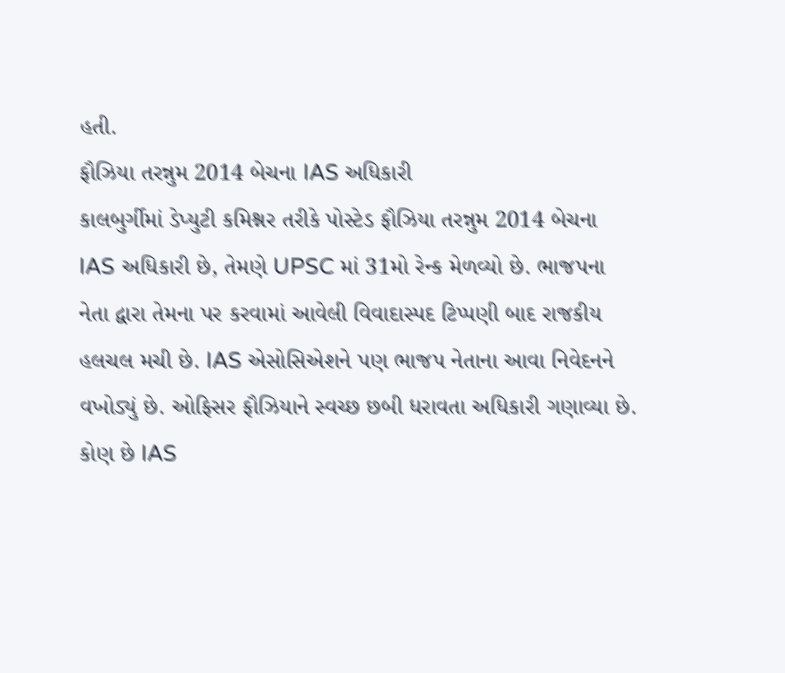હતી.
ફૌઝિયા તરન્નુમ 2014 બેચના IAS અધિકારી
કાલબુર્ગીમાં ડેપ્યુટી કમિશ્નર તરીકે પોસ્ટેડ ફૌઝિયા તરન્નુમ 2014 બેચના IAS અધિકારી છે, તેમણે UPSC માં 31મો રેન્ક મેળવ્યો છે. ભાજપના નેતા દ્વારા તેમના પર કરવામાં આવેલી વિવાદાસ્પદ ટિપ્પણી બાદ રાજકીય હલચલ મચી છે. IAS એસોસિએશને પણ ભાજપ નેતાના આવા નિવેદનને વખોડ્યું છે. ઓફિસર ફૌઝિયાને સ્વચ્છ છબી ધરાવતા અધિકારી ગણાવ્યા છે.
કોણ છે IAS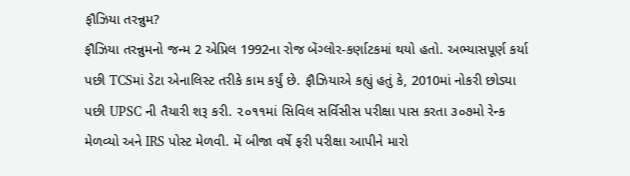ફૌઝિયા તરન્નુમ?
ફૌઝિયા તરન્નુમનો જન્મ 2 એપ્રિલ 1992ના રોજ બેંગ્લોર-કર્ણાટકમાં થયો હતો. અભ્યાસપૂર્ણ કર્યા પછી TCSમાં ડેટા એનાલિસ્ટ તરીકે કામ કર્યું છે. ફૌઝિયાએ કહ્યું હતું કે, 2010માં નોકરી છોડ્યા પછી UPSC ની તૈયારી શરૂ કરી. ૨૦૧૧માં સિવિલ સર્વિસીસ પરીક્ષા પાસ કરતા ૩૦૭મો રેન્ક મેળવ્યો અને IRS પોસ્ટ મેળવી. મેં બીજા વર્ષે ફરી પરીક્ષા આપીને મારો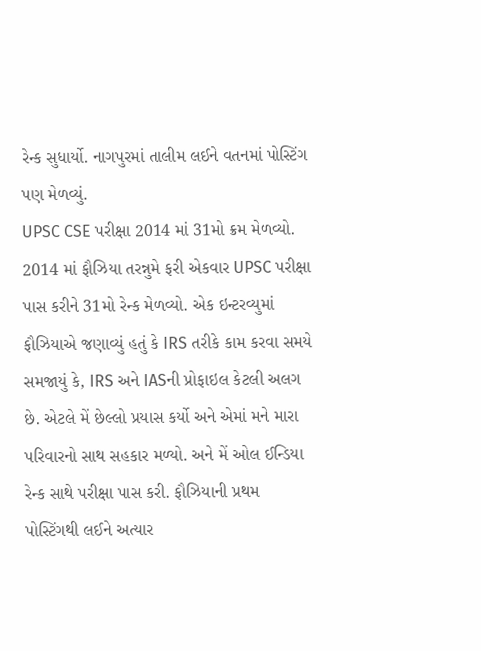રેન્ક સુધાર્યો. નાગપુરમાં તાલીમ લઈને વતનમાં પોસ્ટિંગ પણ મેળવ્યું.
UPSC CSE પરીક્ષા 2014 માં 31મો ક્રમ મેળવ્યો.
2014 માં ફૌઝિયા તરન્નુમે ફરી એકવાર UPSC પરીક્ષા પાસ કરીને 31મો રેન્ક મેળવ્યો. એક ઇન્ટરવ્યુમાં ફૌઝિયાએ જણાવ્યું હતું કે IRS તરીકે કામ કરવા સમયે સમજાયું કે, IRS અને IASની પ્રોફાઇલ કેટલી અલગ છે. એટલે મેં છેલ્લો પ્રયાસ કર્યો અને એમાં મને મારા પરિવારનો સાથ સહકાર મળ્યો. અને મેં ઓલ ઈન્ડિયા રેન્ક સાથે પરીક્ષા પાસ કરી. ફૌઝિયાની પ્રથમ પોસ્ટિંગથી લઈને અત્યાર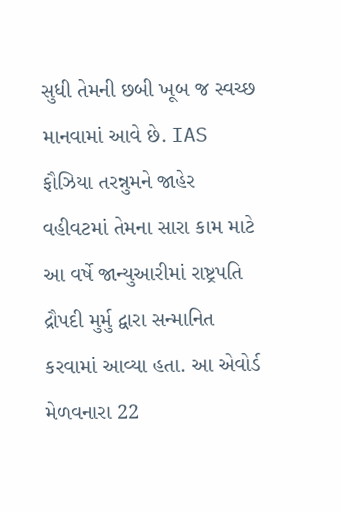સુધી તેમની છબી ખૂબ જ સ્વચ્છ માનવામાં આવે છે. IAS ફૌઝિયા તરન્નુમને જાહેર વહીવટમાં તેમના સારા કામ માટે આ વર્ષે જાન્યુઆરીમાં રાષ્ટ્રપતિ દ્રૌપદી મુર્મુ દ્વારા સન્માનિત કરવામાં આવ્યા હતા. આ એવોર્ડ મેળવનારા 22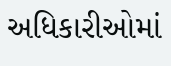અધિકારીઓમાં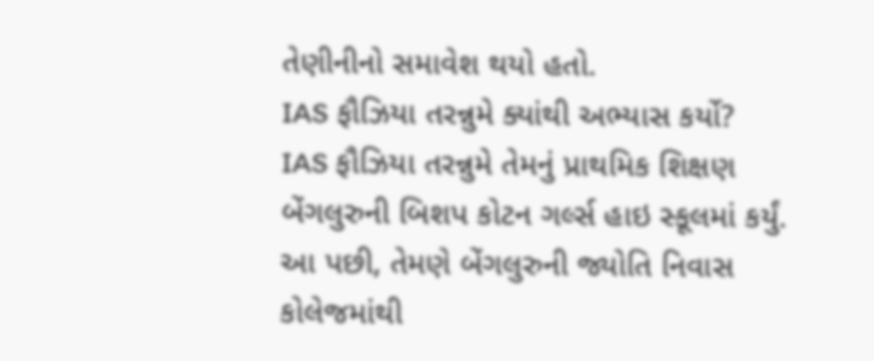તેણીનીનો સમાવેશ થયો હતો.
IAS ફૌઝિયા તરન્નુમે ક્યાંથી અભ્યાસ કર્યો?
IAS ફૌઝિયા તરન્નુમે તેમનું પ્રાથમિક શિક્ષણ બેંગલુરુની બિશપ કોટન ગર્લ્સ હાઇ સ્કૂલમાં કર્યું. આ પછી, તેમણે બેંગલુરુની જ્યોતિ નિવાસ કોલેજમાંથી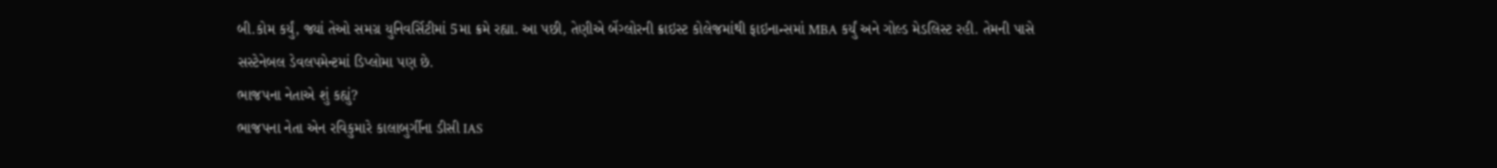બી.કોમ કર્યું, જ્યાં તેઓ સમગ્ર યુનિવર્સિટીમાં 5મા ક્રમે રહ્યા. આ પછી, તેણીએ બેંગ્લોરની ક્રાઇસ્ટ કોલેજમાંથી ફાઇનાન્સમાં MBA કર્યું અને ગોલ્ડ મેડલિસ્ટ રહી. તેમની પાસે સસ્ટેનેબલ ડેવલપમેન્ટમાં ડિપ્લોમા પણ છે.
ભાજપના નેતાએ શું કહ્યું?
ભાજપના નેતા એન રવિકુમારે કાલાબુર્ગીના ડીસી IAS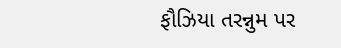ફૌઝિયા તરન્નુમ પર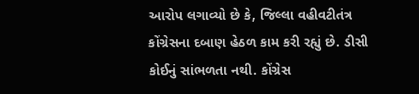આરોપ લગાવ્યો છે કે, જિલ્લા વહીવટીતંત્ર કોંગ્રેસના દબાણ હેઠળ કામ કરી રહ્યું છે. ડીસી કોઈનું સાંભળતા નથી. કોંગ્રેસ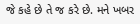જે કહે છે તે જ કરે છે. મને ખબર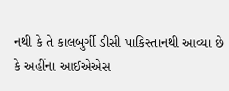નથી કે તે કાલબુર્ગી ડીસી પાકિસ્તાનથી આવ્યા છે કે અહીંના આઈએએસ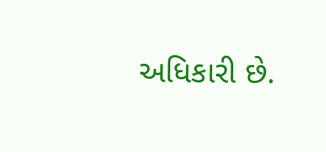અધિકારી છે.